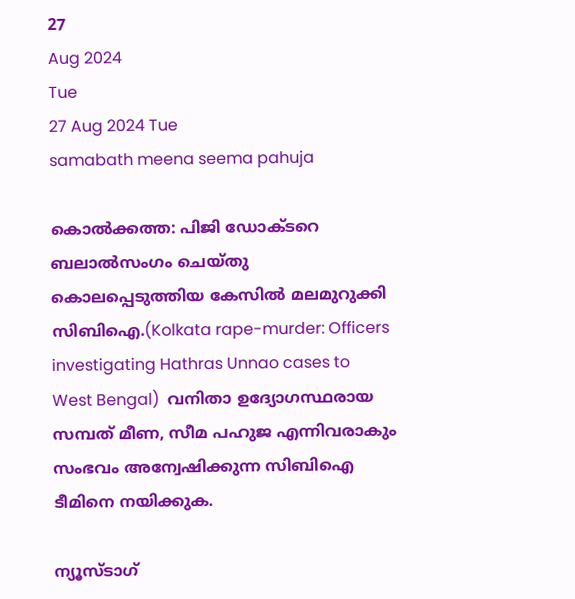27
Aug 2024
Tue
27 Aug 2024 Tue
samabath meena seema pahuja

കൊല്‍ക്കത്ത: പിജി ഡോക്ടറെ ബലാല്‍സംഗം ചെയ്തു കൊലപ്പെടുത്തിയ കേസില്‍ മലമുറുക്കി സിബിഐ.(Kolkata rape-murder: Officers investigating Hathras Unnao cases to West Bengal)  വനിതാ ഉദ്യോഗസ്ഥരായ സമ്പത് മീണ, സീമ പഹുജ എന്നിവരാകും സംഭവം അന്വേഷിക്കുന്ന സിബിഐ ടീമിനെ നയിക്കുക.

ന്യൂസ്ടാഗ്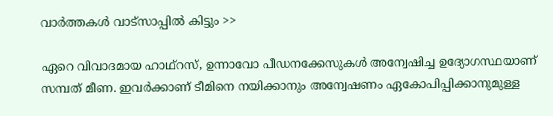വാര്‍ത്തകള്‍ വാട്‌സാപ്പില്‍ കിട്ടും >>

ഏറെ വിവാദമായ ഹാഥ്‌റസ്, ഉന്നാവോ പീഡനക്കേസുകള്‍ അന്വേഷിച്ച ഉദ്യോഗസ്ഥയാണ് സമ്പത് മീണ. ഇവര്‍ക്കാണ് ടീമിനെ നയിക്കാനും അന്വേഷണം ഏകോപിപ്പിക്കാനുമുള്ള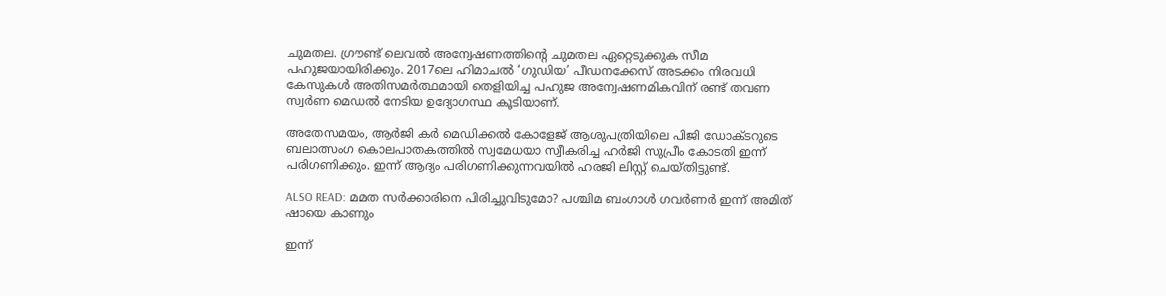ചുമതല. ഗ്രൗണ്ട് ലെവല്‍ അന്വേഷണത്തിന്റെ ചുമതല ഏറ്റെടുക്കുക സീമ പഹുജയായിരിക്കും. 2017ലെ ഹിമാചല്‍ ‘ഗുഡിയ’ പീഡനക്കേസ് അടക്കം നിരവധി കേസുകള്‍ അതിസമര്‍ത്ഥമായി തെളിയിച്ച പഹുജ അന്വേഷണമികവിന് രണ്ട് തവണ സ്വര്‍ണ മെഡല്‍ നേടിയ ഉദ്യോഗസ്ഥ കൂടിയാണ്.

അതേസമയം, ആര്‍ജി കര്‍ മെഡിക്കല്‍ കോളേജ് ആശുപത്രിയിലെ പിജി ഡോക്ടറുടെ ബലാത്സംഗ കൊലപാതകത്തില്‍ സ്വമേധയാ സ്വീകരിച്ച ഹര്‍ജി സുപ്രീം കോടതി ഇന്ന് പരിഗണിക്കും. ഇന്ന് ആദ്യം പരിഗണിക്കുന്നവയില്‍ ഹരജി ലിസ്റ്റ് ചെയ്തിട്ടുണ്ട്.

ALSO READ: മമത സര്‍ക്കാരിനെ പിരിച്ചുവിടുമോ? പശ്ചിമ ബംഗാള്‍ ഗവര്‍ണര്‍ ഇന്ന് അമിത് ഷായെ കാണും

ഇന്ന്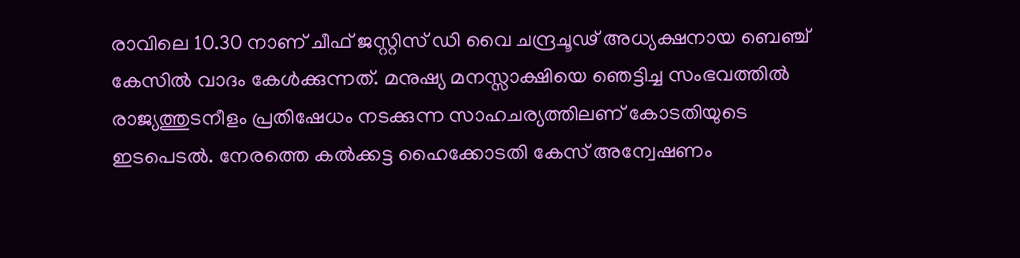രാവിലെ 10.30 നാണ് ചീഫ് ജസ്റ്റിസ് ഡി വൈ ചന്ദ്രചൂഢ് അധ്യക്ഷനായ ബെഞ്ച് കേസില്‍ വാദം കേള്‍ക്കുന്നത്. മനുഷ്യ മനസ്സാക്ഷിയെ ഞെട്ടിച്ച സംഭവത്തില്‍ രാജ്യത്തുടനീളം പ്രതിഷേധം നടക്കുന്ന സാഹചര്യത്തിലണ് കോടതിയുടെ ഇടപെടല്‍. നേരത്തെ കല്‍ക്കട്ട ഹൈക്കോടതി കേസ് അന്വേഷണം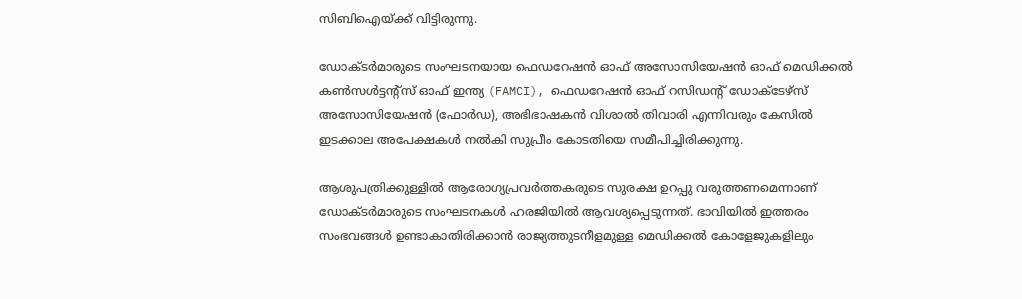സിബിഐയ്ക്ക് വിട്ടിരുന്നു.

ഡോക്ടര്‍മാരുടെ സംഘടനയായ ഫെഡറേഷന്‍ ഓഫ് അസോസിയേഷന്‍ ഓഫ് മെഡിക്കല്‍ കണ്‍സള്‍ട്ടന്റ്സ് ഓഫ് ഇന്ത്യ (FAMCI), ഫെഡറേഷന്‍ ഓഫ് റസിഡന്റ് ഡോക്ടേഴ്സ് അസോസിയേഷന്‍ (ഫോര്‍ഡ), അഭിഭാഷകന്‍ വിശാല്‍ തിവാരി എന്നിവരും കേസില്‍ ഇടക്കാല അപേക്ഷകള്‍ നല്‍കി സുപ്രീം കോടതിയെ സമീപിച്ചിരിക്കുന്നു.

ആശുപത്രിക്കുള്ളില്‍ ആരോഗ്യപ്രവര്‍ത്തകരുടെ സുരക്ഷ ഉറപ്പു വരുത്തണമെന്നാണ് ഡോക്ടര്‍മാരുടെ സംഘടനകള്‍ ഹരജിയില്‍ ആവശ്യപ്പെടുന്നത്. ഭാവിയില്‍ ഇത്തരം സംഭവങ്ങള്‍ ഉണ്ടാകാതിരിക്കാന്‍ രാജ്യത്തുടനീളമുള്ള മെഡിക്കല്‍ കോളേജുകളിലും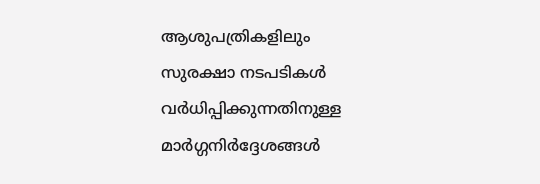ആശുപത്രികളിലും സുരക്ഷാ നടപടികള്‍ വര്‍ധിപ്പിക്കുന്നതിനുള്ള മാര്‍ഗ്ഗനിര്‍ദ്ദേശങ്ങള്‍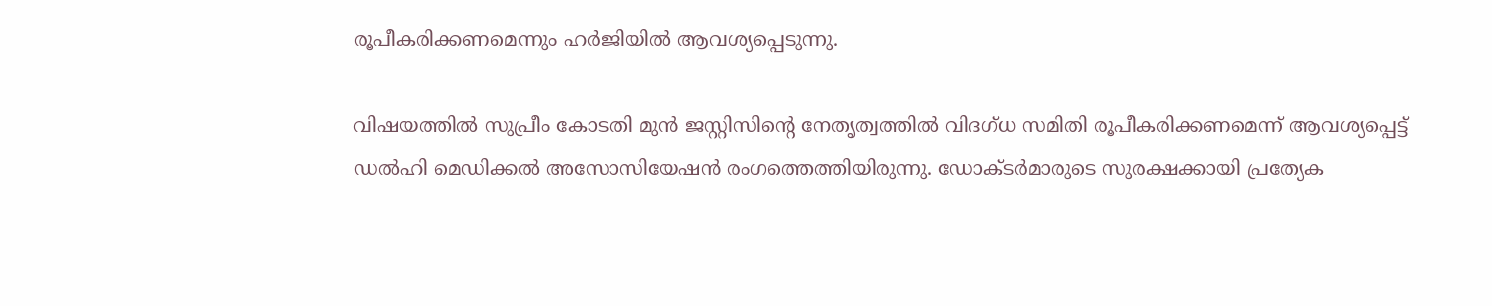രൂപീകരിക്കണമെന്നും ഹര്‍ജിയില്‍ ആവശ്യപ്പെടുന്നു.

വിഷയത്തില്‍ സുപ്രീം കോടതി മുന്‍ ജസ്റ്റിസിന്റെ നേതൃത്വത്തില്‍ വിദഗ്ധ സമിതി രൂപീകരിക്കണമെന്ന് ആവശ്യപ്പെട്ട് ഡല്‍ഹി മെഡിക്കല്‍ അസോസിയേഷന്‍ രംഗത്തെത്തിയിരുന്നു. ഡോക്ടര്‍മാരുടെ സുരക്ഷക്കായി പ്രത്യേക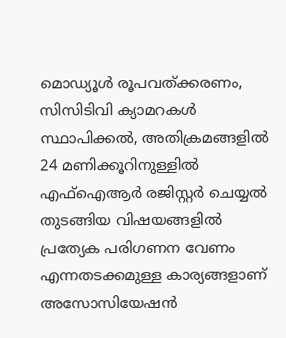മൊഡ്യൂള്‍ രൂപവത്ക്കരണം, സിസിടിവി ക്യാമറകള്‍ സ്ഥാപിക്കല്‍, അതിക്രമങ്ങളില്‍ 24 മണിക്കൂറിനുള്ളില്‍ എഫ്‌ഐആര്‍ രജിസ്റ്റര്‍ ചെയ്യല്‍ തുടങ്ങിയ വിഷയങ്ങളില്‍ പ്രത്യേക പരിഗണന വേണം എന്നതടക്കമുള്ള കാര്യങ്ങളാണ് അസോസിയേഷന്‍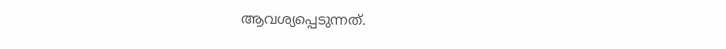ആവശ്യപ്പെടുന്നത്.